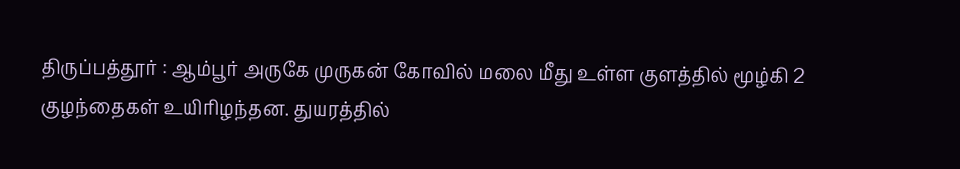திருப்பத்தூர் : ஆம்பூர் அருகே முருகன் கோவில் மலை மீது உள்ள குளத்தில் மூழ்கி 2 குழந்தைகள் உயிரிழந்தன. துயரத்தில்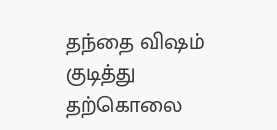தந்தை விஷம் குடித்து தற்கொலை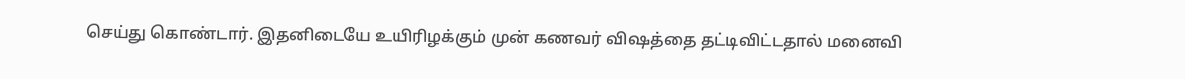செய்து கொண்டார். இதனிடையே உயிரிழக்கும் முன் கணவர் விஷத்தை தட்டிவிட்டதால் மனைவி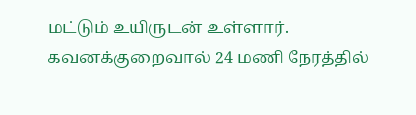மட்டும் உயிருடன் உள்ளார். கவனக்குறைவால் 24 மணி நேரத்தில்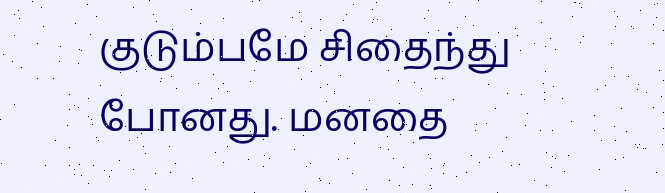குடும்பமே சிதைந்து போனது. மனதை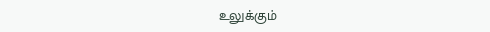உலுக்கும்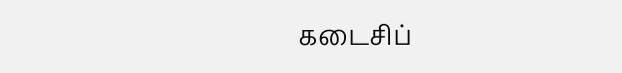கடைசிப்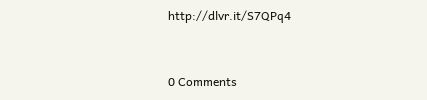http://dlvr.it/S7QPq4


0 Comments